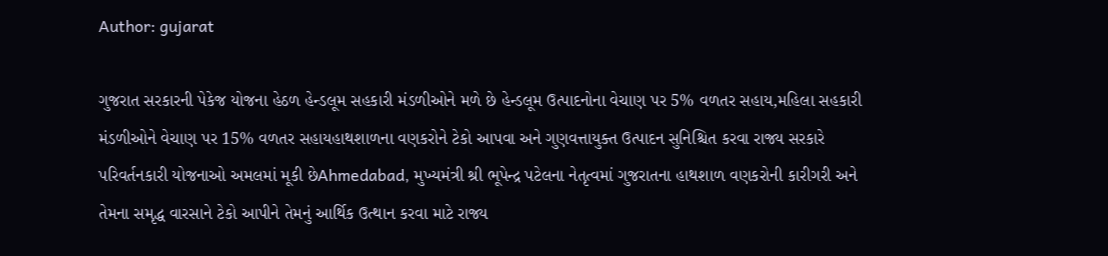Author: gujarat

ગુજરાત સરકારની પેકેજ યોજના હેઠળ હેન્ડલૂમ સહકારી મંડળીઓને મળે છે હેન્ડલૂમ ઉત્પાદનોના વેચાણ પર 5% વળતર સહાય,મહિલા સહકારી મંડળીઓને વેચાણ પર 15% વળતર સહાયહાથશાળના વણકરોને ટેકો આપવા અને ગુણવત્તાયુક્ત ઉત્પાદન સુનિશ્ચિત કરવા રાજ્ય સરકારે પરિવર્તનકારી યોજનાઓ અમલમાં મૂકી છેAhmedabad, મુખ્યમંત્રી શ્રી ભૂપેન્દ્ર પટેલના નેતૃત્વમાં ગુજરાતના હાથશાળ વણકરોની કારીગરી અને તેમના સમૃદ્ધ વારસાને ટેકો આપીને તેમનું આર્થિક ઉત્થાન કરવા માટે રાજ્ય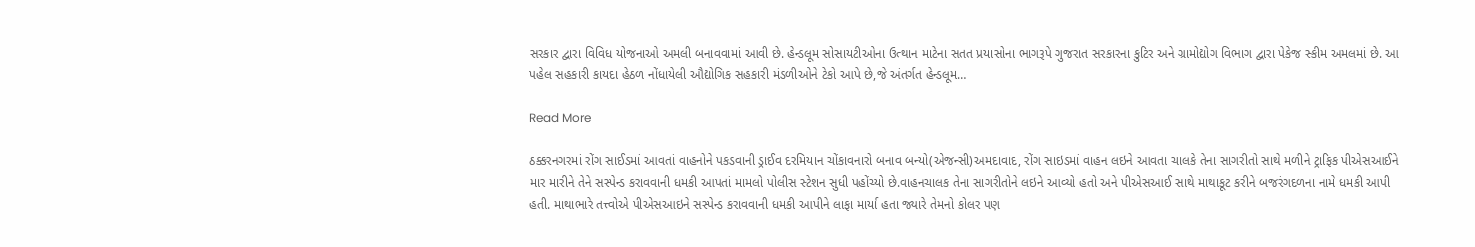સરકાર દ્વારા વિવિધ યોજનાઓ અમલી બનાવવામાં આવી છે. હેન્ડલૂમ સોસાયટીઓના ઉત્થાન માટેના સતત પ્રયાસોના ભાગરૂપે ગુજરાત સરકારના કુટિર અને ગ્રામોદ્યોગ વિભાગ દ્વારા પેકેજ સ્કીમ અમલમાં છે. આ પહેલ સહકારી કાયદા હેઠળ નોંધાયેલી ઔદ્યોગિક સહકારી મંડળીઓને ટેકો આપે છે,જે અંતર્ગત હેન્ડલૂમ…

Read More

ઠક્કરનગરમાં રોંગ સાઈડમાં આવતાં વાહનોને પકડવાની ડ્રાઈવ દરમિયાન ચોંકાવનારો બનાવ બન્યો(એજન્સી)અમદાવાદ, રોંગ સાઇડમાં વાહન લઇને આવતા ચાલકે તેના સાગરીતો સાથે મળીને ટ્રાફિક પીએસઆઈને માર મારીને તેને સસ્પેન્ડ કરાવવાની ધમકી આપતાં મામલો પોલીસ સ્ટેશન સુધી પહોંચ્યો છે.વાહનચાલક તેના સાગરીતોને લઇને આવ્યો હતો અને પીએસઆઈ સાથે માથાકૂટ કરીને બજરંગદળના નામે ધમકી આપી હતી. માથાભારે તત્ત્વોએ પીએસઆઇને સસ્પેન્ડ કરાવવાની ધમકી આપીને લાફા માર્યા હતા જ્યારે તેમનો કોલર પણ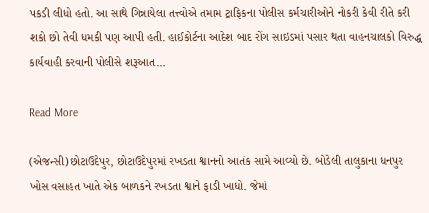પકડી લીધો હતો. આ સાથે ગિન્નાયેલા તત્ત્વોએ તમામ ટ્રાફિકના પોલીસ કર્મચારીઓને નોકરી કેવી રીતે કરી શકો છો તેવી ધમકી પણ આપી હતી. હાઈકોર્ટના આદેશ બાદ રોંગ સાઇડમાં પસાર થતા વાહનચાલકો વિરુદ્ધ કાર્યવાહી કરવાની પોલીસે શરૂઆત…

Read More

(એજન્સી)છોટાઉદેપુર, છોટાઉદેપુરમાં રખડતા શ્વાનનો આતંક સામે આવ્યો છે. બોડેલી તાલુકાના ધનપુર ખોસ વસાહત ખાતે એક બાળકને રખડતા શ્વાને ફાડી ખાધો. જેમાં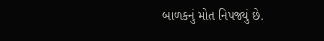બાળકનું મોત નિપજ્યું છે.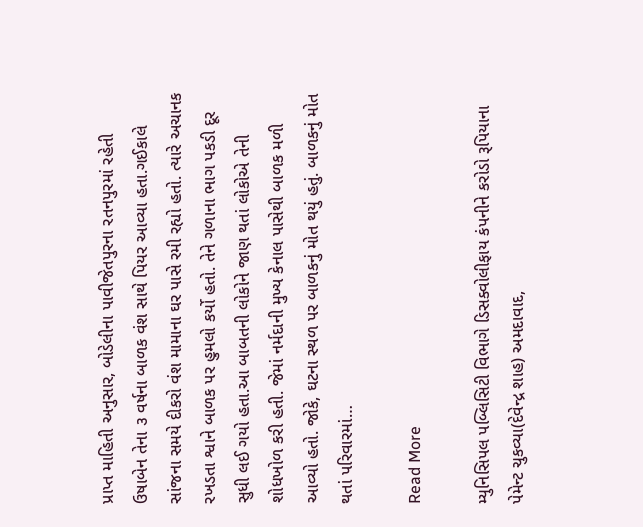પ્રાપ્ત માહિતી અનુસાર, બોડેલીના પાવીજેતપુરના રતનપુરમાં રહેતી ઉષાબેન તેના ૩ વર્ષના બાળક વંશ સાથે પિયર આવ્યા હતા.ગઈકાલે સાંજના સમયે દીકરો વંશ મામાના ઘર પાસે રમી રહ્યો હતો. ત્યારે અચાનક રખડતા શ્વાને બાળક પર હુમલો કર્યો હતો. તેને ગળાના ભાગ પકડી દૂર સુધી લઈ ગયો હતા.આ બાબતની લોકોને જાણ થતાં લોકોએ તેની શોધખોળ કરી હતી. જેમાં નર્મદાની મુખ્ય કેનાલ પાસેથી બાળક મળી આવ્યો હતો. જોકે, ઘટના સ્થળ પર બાળકનું મોત થયું હતું. બાળકનું મોત થતાં પરિવારમાં…

Read More

મ્યુનિસિપલ પબ્લિસિટી વિભાગે ડિસક્વોલીફાય કંપનીને કરોડો રૂપિયાના પેમેન્ટ ચુકવ્યા(દેવેન્દ્ર શાહ) અમદાવાદ,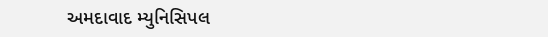અમદાવાદ મ્યુનિસિપલ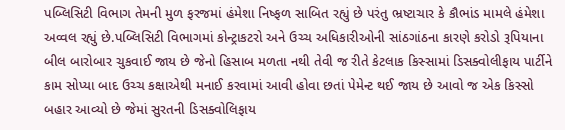પબ્લિસિટી વિભાગ તેમની મુળ ફરજમાં હંમેશા નિષ્ફળ સાબિત રહ્યું છે પરંતુ ભ્રષ્ટાચાર કે કૌભાંડ મામલે હંમેશા અવ્વલ રહ્યું છે.પબ્લિસિટી વિભાગમાં કોન્ટ્રાકટરો અને ઉચ્ચ અધિકારીઓની સાંઠગાંઠના કારણે કરોડો રૂપિયાના બીલ બારોબાર ચુકવાઈ જાય છે જેનો હિસાબ મળતા નથી તેવી જ રીતે કેટલાક કિસ્સામાં ડિસક્વોલીફાય પાર્ટીને કામ સોપ્યા બાદ ઉચ્ચ કક્ષાએથી મનાઈ કરવામાં આવી હોવા છતાં પેમેન્ટ થઈ જાય છે આવો જ એક કિસ્સો બહાર આવ્યો છે જેમાં સુરતની ડિસક્વોલિફાય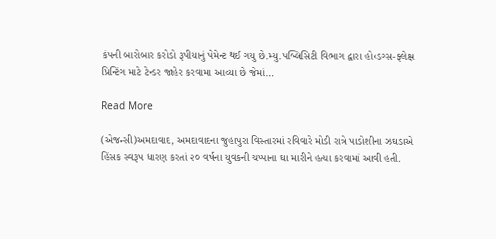કંપની બારોબાર કરોડો રૂપીયાનું પેમેન્ટ થઈ ગયુ છે.મ્યુ.પબ્લિસિટી વિભાગ દ્વારા હો‹ડગ્સ-ફ્લેક્ષ પ્રિન્ટિંગ માટે ટેન્ડર જાહેર કરવામા આવ્યા છે જેમાં…

Read More

(એજન્સી)અમદાવાદ, અમદાવાદના જુહાપુરા વિસ્તારમાં રવિવારે મોડી રાત્રે પાડોશીના ઝઘડાએ હિંસક સ્વરૂપ ધારણ કરતાં ૨૦ વર્ષના યુવકની ચપ્પાના ઘા મારીને હત્યા કરવામાં આવી હતી.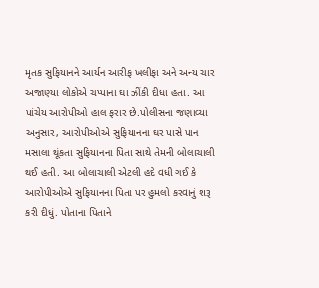મૃતક સુફિયાનને આર્યન આરીફ ખલીફા અને અન્ય ચાર અજાણ્યા લોકોએ ચપ્પાના ઘા ઝીંકી દીધા હતા. આ પાંચેય આરોપીઓ હાલ ફરાર છે.પોલીસના જણાવ્યા અનુસાર, આરોપીઓએ સુફિયાનના ઘર પાસે પાન મસાલા થૂંકતા સુફિયાનના પિતા સાથે તેમની બોલાચાલી થઈ હતી. આ બોલાચાલી એટલી હદે વધી ગઈ કે આરોપીઓએ સુફિયાનના પિતા પર હુમલો કરવાનું શરૂ કરી દીધું. પોતાના પિતાને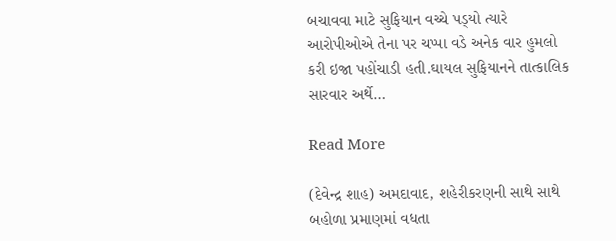બચાવવા માટે સુફિયાન વચ્ચે પડ્‌યો ત્યારે આરોપીઓએ તેના પર ચપ્પા વડે અનેક વાર હુમલો કરી ઇજા પહોંચાડી હતી.ઘાયલ સુફિયાનને તાત્કાલિક સારવાર અર્થે…

Read More

(દેવેન્દ્ર શાહ) અમદાવાદ, શહેરીકરણની સાથે સાથે બહોળા પ્રમાણમાં વધતા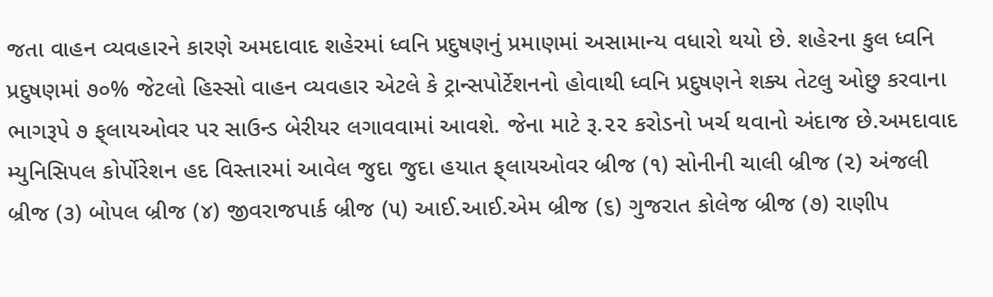જતા વાહન વ્યવહારને કારણે અમદાવાદ શહેરમાં ધ્વનિ પ્રદુષણનું પ્રમાણમાં અસામાન્ય વધારો થયો છે. શહેરના કુલ ધ્વનિ પ્રદુષણમાં ૭૦% જેટલો હિસ્સો વાહન વ્યવહાર એટલે કે ટ્રાન્સપોર્ટેશનનો હોવાથી ધ્વનિ પ્રદુષણને શક્ય તેટલુ ઓછુ કરવાના ભાગરૂપે ૭ ફ્‌લાયઓવર પર સાઉન્ડ બેરીયર લગાવવામાં આવશે. જેના માટે રૂ.૨૨ કરોડનો ખર્ચ થવાનો અંદાજ છે.અમદાવાદ મ્યુનિસિપલ કોર્પોરેશન હદ વિસ્તારમાં આવેલ જુદા જુદા હયાત ફ્‌લાયઓવર બ્રીજ (૧) સોનીની ચાલી બ્રીજ (૨) અંજલી બ્રીજ (૩) બોપલ બ્રીજ (૪) જીવરાજપાર્ક બ્રીજ (૫) આઈ.આઈ.એમ બ્રીજ (૬) ગુજરાત કોલેજ બ્રીજ (૭) રાણીપ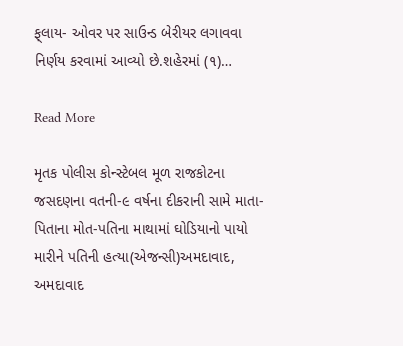ફ્‌લાય- ઓવર પર સાઉન્ડ બેરીયર લગાવવા નિર્ણય કરવામાં આવ્યો છે.શહેરમાં (૧)…

Read More

મૃતક પોલીસ કોન્સ્ટેબલ મૂળ રાજકોટના જસદણના વતની-૯ વર્ષના દીકરાની સામે માતા-પિતાના મોત-પતિના માથામાં ઘોડિયાનો પાયો મારીને પતિની હત્યા(એજન્સી)અમદાવાદ, અમદાવાદ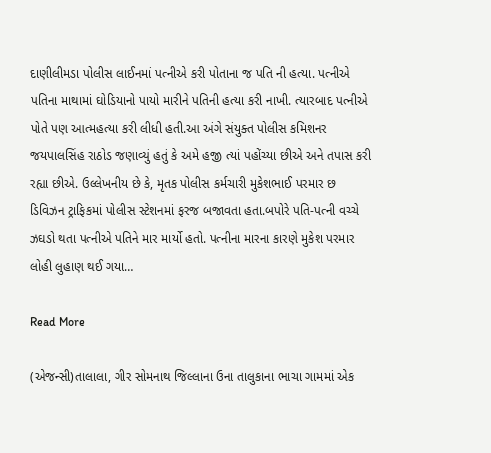દાણીલીમડા પોલીસ લાઈનમાં પત્નીએ કરી પોતાના જ પતિ ની હત્યા. પત્નીએ પતિના માથામાં ઘોડિયાનો પાયો મારીને પતિની હત્યા કરી નાખી. ત્યારબાદ પત્નીએ પોતે પણ આત્મહત્યા કરી લીધી હતી.આ અંગે સંયુક્ત પોલીસ કમિશનર જયપાલસિંહ રાઠોડ જણાવ્યું હતું કે અમે હજી ત્યાં પહોંચ્યા છીએ અને તપાસ કરી રહ્યા છીએ. ઉલ્લેખનીય છે કે, મૃતક પોલીસ કર્મચારી મુકેશભાઈ પરમાર છ ડિવિઝન ટ્રાફિકમાં પોલીસ સ્ટેશનમાં ફરજ બજાવતા હતા.બપોરે પતિ-પત્ની વચ્ચે ઝઘડો થતા પત્નીએ પતિને માર માર્યો હતો. પત્નીના મારના કારણે મુકેશ પરમાર લોહી લુહાણ થઈ ગયા…

Read More

(એજન્સી)તાલાલા, ગીર સોમનાથ જિલ્લાના ઉના તાલુકાના ભાચા ગામમાં એક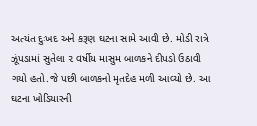અત્યંત દુઃખદ અને કરૂણ ઘટના સામે આવી છે. મોડી રાત્રે ઝૂંપડામાં સુતેલા ૨ વર્ષીય માસુમ બાળકને દીપડો ઉઠાવી ગયો હતો.જે પછી બાળકનો મૃતદેહ મળી આવ્યો છે. આ ઘટના ખોડિયારની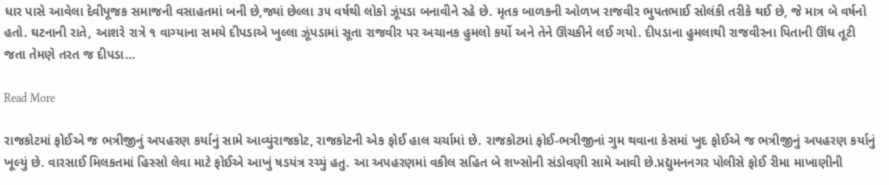ધાર પાસે આવેલા દેવીપૂજક સમાજની વસાહતમાં બની છે,જ્યાં છેલ્લા ૩૫ વર્ષથી લોકો ઝૂંપડા બનાવીને રહે છે. મૃતક બાળકની ઓળખ રાજવીર ભુપતભાઈ સોલંકી તરીકે થઈ છે, જે માત્ર બે વર્ષનો હતો. ઘટનાની રાતે, આશરે રાત્રે ૧ વાગ્યાના સમયે દીપડાએ ખુલ્લા ઝૂંપડામાં સૂતા રાજવીર પર અચાનક હુમલો કર્યો અને તેને ઊંચકીને લઈ ગયો. દીપડાના હુમલાથી રાજવીરના પિતાની ઊંઘ તૂટી જતા તેમણે તરત જ દીપડા…

Read More

રાજકોટમાં ફોઈએ જ ભત્રીજીનું અપહરણ કર્યાનું સામે આવ્યુંરાજકોટ, રાજકોટની એક ફોઈ હાલ ચર્ચામાં છે. રાજકોટમાં ફોઈ-ભત્રીજીનાં ગુમ થવાના કેસમાં ખુદ ફોઈએ જ ભત્રીજીનું અપહરણ કર્યાનું ખૂલ્યું છે. વારસાઈ મિલકતમાં હિસ્સો લેવા માટે ફોઈએ આખું ષડયંત્ર રચ્યું હતુ. આ અપહરણમાં વકીલ સહિત બે શખ્સોની સંડોવણી સામે આવી છે.પ્રદ્યુમનનગર પોલીસે ફોઈ રીમા માખાણીની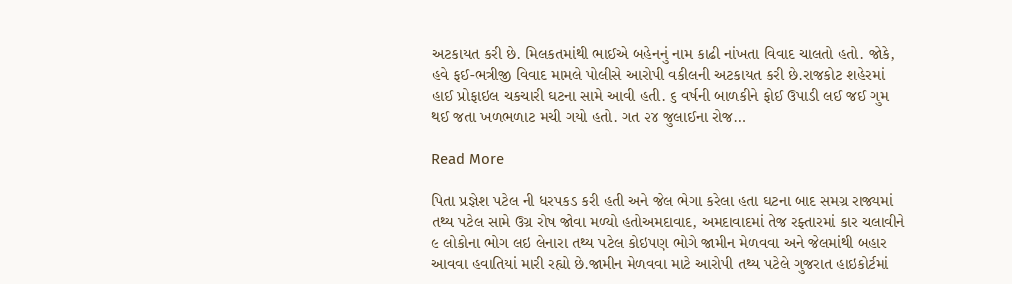અટકાયત કરી છે. મિલકતમાંથી ભાઈએ બહેનનું નામ કાઢી નાંખતા વિવાદ ચાલતો હતો. જોકે, હવે ફઈ-ભત્રીજી વિવાદ મામલે પોલીસે આરોપી વકીલની અટકાયત કરી છે.રાજકોટ શહેરમાં હાઈ પ્રોફાઇલ ચકચારી ઘટના સામે આવી હતી. ૬ વર્ષની બાળકીને ફોઈ ઉપાડી લઈ જઈ ગુમ થઈ જતા ખળભળાટ મચી ગયો હતો. ગત ૨૪ જુલાઈના રોજ…

Read More

પિતા પ્રજ્ઞેશ પટેલ ની ધરપકડ કરી હતી અને જેલ ભેગા કરેલા હતા ઘટના બાદ સમગ્ર રાજ્યમાં તથ્ય પટેલ સામે ઉગ્ર રોષ જોવા મળ્યો હતોઅમદાવાદ, અમદાવાદમાં તેજ રફ્તારમાં કાર ચલાવીને ૯ લોકોના ભોગ લઇ લેનારા તથ્ય પટેલ કોઇપણ ભોગે જામીન મેળવવા અને જેલમાંથી બહાર આવવા હવાતિયાં મારી રહ્યો છે.જામીન મેળવવા માટે આરોપી તથ્ય પટેલે ગુજરાત હાઇકોર્ટમાં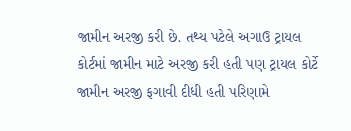જામીન અરજી કરી છે. તથ્ય પટેલે અગાઉ ટ્રાયલ કોર્ટમાં જામીન માટે અરજી કરી હતી પણ ટ્રાયલ કોર્ટે જામીન અરજી ફગાવી દીધી હતી પરિણામે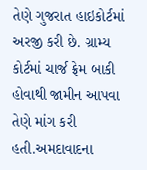તેણે ગુજરાત હાઇકોર્ટમાં અરજી કરી છે. ગ્રામ્ય કોર્ટમાં ચાર્જ ફ્રેમ બાકી હોવાથી જામીન આપવા તેણે માંગ કરી હતી.અમદાવાદના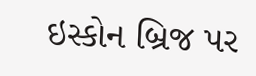ઇસ્કોન બ્રિજ પર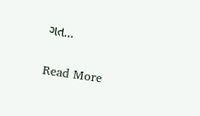ગત…

Read More